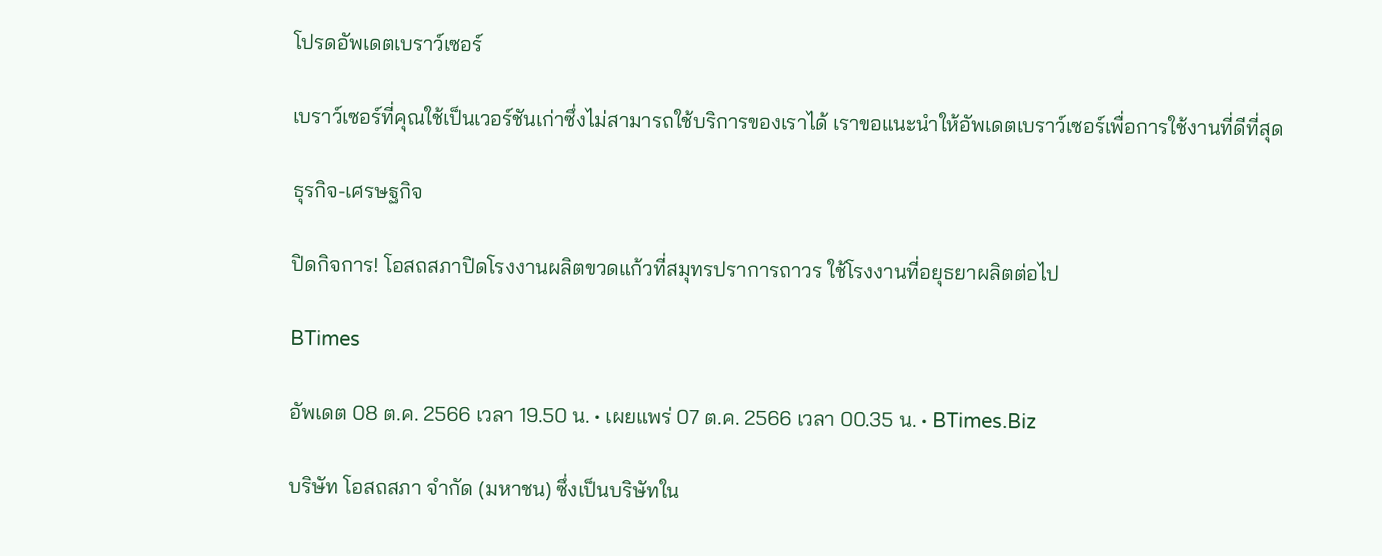โปรดอัพเดตเบราว์เซอร์

เบราว์เซอร์ที่คุณใช้เป็นเวอร์ชันเก่าซึ่งไม่สามารถใช้บริการของเราได้ เราขอแนะนำให้อัพเดตเบราว์เซอร์เพื่อการใช้งานที่ดีที่สุด

ธุรกิจ-เศรษฐกิจ

ปิดกิจการ! โอสถสภาปิดโรงงานผลิตขวดแก้วที่สมุทรปราการถาวร ใช้โรงงานที่อยุธยาผลิตต่อไป

BTimes

อัพเดต 08 ต.ค. 2566 เวลา 19.50 น. • เผยแพร่ 07 ต.ค. 2566 เวลา 00.35 น. • BTimes.Biz

บริษัท โอสถสภา จำกัด (มหาชน) ซึ่งเป็นบริษัทใน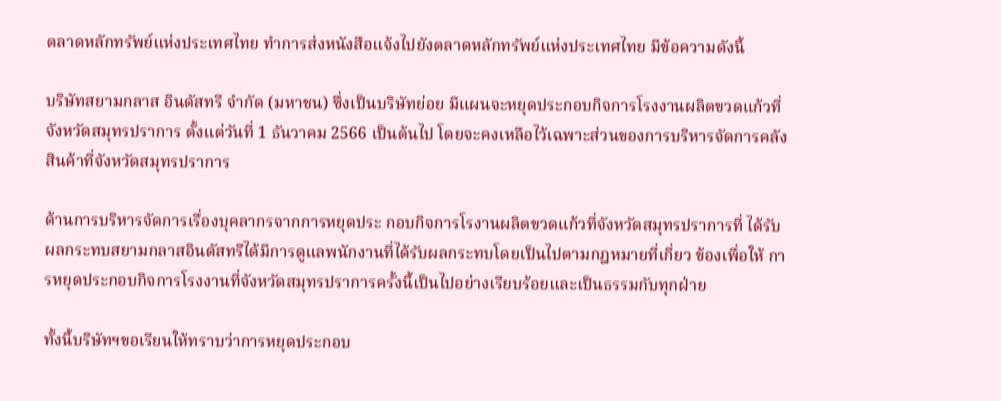ตลาดหลักทรัพย์แห่งประเทศไทย ทำการส่งหนังสือแจ้งไปยังตลาดหลักทรัพย์แห่งประเทศไทย มีข้อความดังนี้

บริษัทสยามกลาส อินดัสทรี จำกัด (มหาชน) ซึ่งเป็นบริษัทย่อย มีแผนจะหยุดประกอบกิจการโรงงานผลิตขวดแก้วที่จังหวัดสมุทรปราการ ตั้งแต่วันที่ 1 ธันวาคม 2566 เป็นต้นไป โดยจะคงเหลือไว้เฉพาะส่วนของการบริหารจัดการคลังสินค้าที่จังหวัดสมุทรปราการ

ด้านการบริหารจัดการเรื่องบุคลากรจากการหยุดประ กอบกิจการโรงานผลิตขวดแก้วที่จังหวัดสมุทรปราการที่ ได้รับผลกระทบสยามกลาสอินดัสทรีได้มีการดูแลพนักงานที่ได้รับผลกระทบโดยเป็นไปตามกฎหมายที่เกี่ยว ข้องเพื่อให้ การหยุดประกอบกิจการโรงงานที่จังหวัดสมุทรปราการครั้งนี้เป็นไปอย่างเรียบร้อยและเป็นธรรมกับทุกฝ่าย

ทั้งนี้บริษัทฯขอเรียนให้ทราบว่าการหยุดประกอบ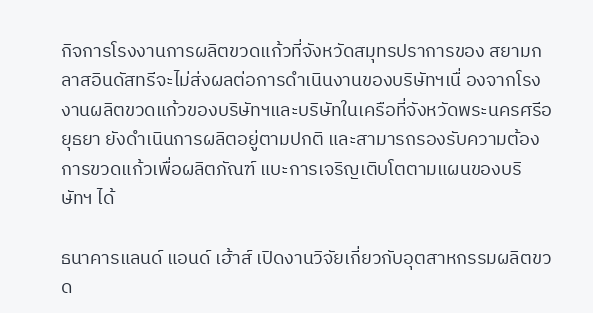กิจการโรงงานการผลิตขวดแก้วที่จังหวัดสมุทรปราการของ สยามกลาสอินดัสทรีจะไม่ส่งผลต่อการดําเนินงานของบริษัทฯเนื่ องจากโรงงานผลิตขวดแก้วของบริษัทฯและบริษัทในเครือที่จังหวัดพระนครศรีอยุธยา ยังดำเนินการผลิตอยู่ตามปกติ และสามารถรองรับความต้องการขวดแก้วเพื่อผลิตภัณฑ์ แบะการเจริญเติบโตตามแผนของบริ ษัทฯ ได้

ธนาคารแลนด์ แอนด์ เฮ้าส์ เปิดงานวิจัยเกี่ยวกับอุตสาหกรรมผลิตขวด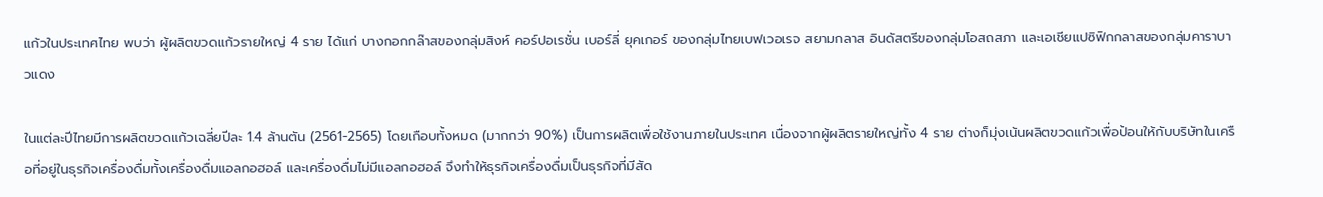แก้วในประเทศไทย พบว่า ผู้ผลิตขวดแก้วรายใหญ่ 4 ราย ได้แก่ บางกอกกล๊าสของกลุ่มสิงห์ คอร์ปอเรชั่น เบอร์ลี่ ยุคเกอร์ ของกลุ่มไทยเบฟเวอเรจ สยามกลาส อินดัสตรีของกลุ่มโอสถสภา และเอเชียแปซิฟิกกลาสของกลุ่มคาราบาวแดง

ในแต่ละปีไทยมีการผลิตขวดแก้วเฉลี่ยปีละ 1.4 ล้านตัน (2561-2565) โดยเกือบทั้งหมด (มากกว่า 90%) เป็นการผลิตเพื่อใช้งานภายในประเทศ เนื่องจากผู้ผลิตรายใหญ่ทั้ง 4 ราย ต่างก็มุ่งเน้นผลิตขวดแก้วเพื่อป้อนให้กับบริษัทในเครือที่อยู่ในธุรกิจเครื่องดื่มทั้งเครื่องดื่มแอลกอฮอล์ และเครื่องดื่มไม่มีแอลกอฮอล์ จึงทำให้ธุรกิจเครื่องดื่มเป็นธุรกิจที่มีสัด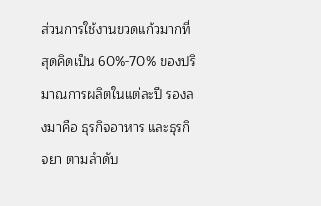ส่วนการใช้งานขวดแก้วมากที่สุดคิดเป็น 60%-70% ของปริมาณการผลิตในแต่ละปี รองลงมาคือ ธุรกิจอาหาร และธุรกิจยา ตามลำดับ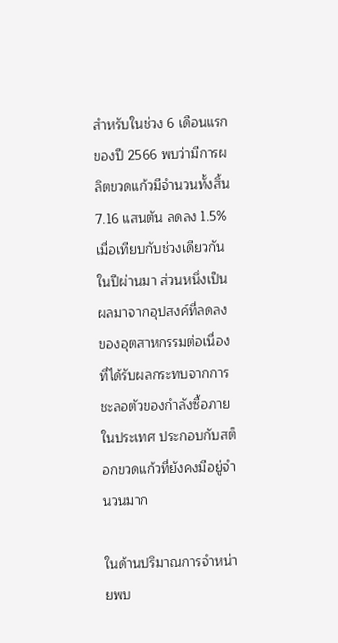สำหรับในช่วง 6 เดือนแรกของปี 2566 พบว่ามีการผลิตขวดแก้วมีจำนวนทั้งสิ้น 7.16 แสนตัน ลดลง 1.5% เมื่อเทียบกับช่วงเดียวกันในปีผ่านมา ส่วนหนึ่งเป็นผลมาจากอุปสงค์ที่ลดลงของอุตสาหกรรมต่อเนื่องที่ได้รับผลกระทบจากการชะลอตัวของกำลังซื้อภายในประเทศ ประกอบกับสต็อกขวดแก้วที่ยังคงมีอยู่จำนวนมาก

ในด้านปริมาณการจำหน่ายพบ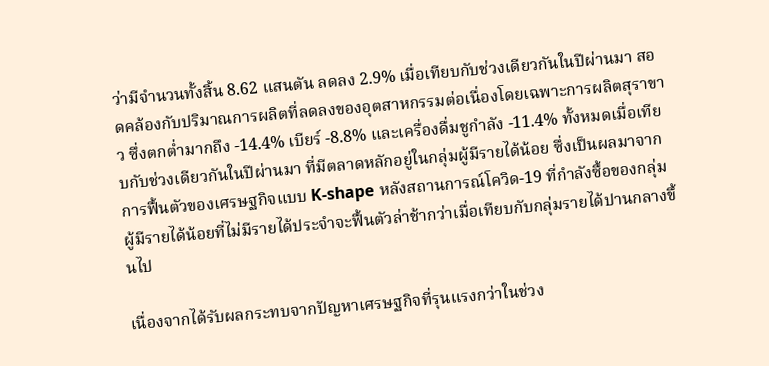ว่ามีจำนวนทั้งสิ้น 8.62 แสนตัน ลดลง 2.9% เมื่อเทียบกับช่วงเดียวกันในปีผ่านมา สอดคล้องกับปริมาณการผลิตที่ลดลงของอุตสาหกรรมต่อเนื่องโดยเฉพาะการผลิตสุราขาว ซึ่งตกต่ำมากถึง -14.4% เบียร์ -8.8% และเครื่องดื่มชูกำลัง -11.4% ทั้งหมดเมื่อเทียบกับช่วงเดียวกันในปีผ่านมา ที่มีตลาดหลักอยู่ในกลุ่มผู้มีรายได้น้อย ซึ่งเป็นผลมาจากการฟื้นตัวของเศรษฐกิจแบบ K-shape หลังสถานการณ์โควิด-19 ที่กำลังซื้อของกลุ่มผู้มีรายได้น้อยที่ไม่มีรายได้ประจำจะฟื้นตัวล่าช้ากว่าเมื่อเทียบกับกลุ่มรายได้ปานกลางขึ้นไป

เนื่องจากได้รับผลกระทบจากปัญหาเศรษฐกิจที่รุนแรงกว่าในช่วง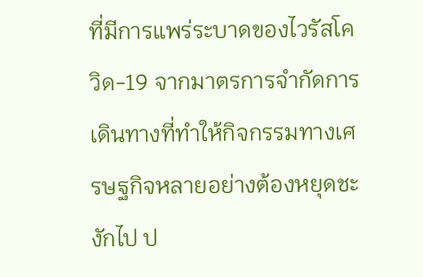ที่มีการแพร่ระบาดของไวรัสโควิด-19 จากมาตรการจำกัดการเดินทางที่ทำให้กิจกรรมทางเศรษฐกิจหลายอย่างต้องหยุดชะงักไป ป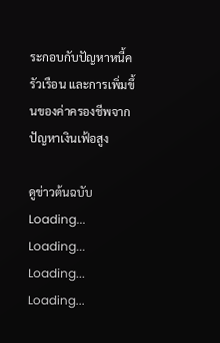ระกอบกับปัญหาหนี้ครัวเรือน และการเพิ่มขึ้นของค่าครองชีพจากปัญหาเงินเฟ้อสูง

ดูข่าวต้นฉบับ
Loading...
Loading...
Loading...
Loading...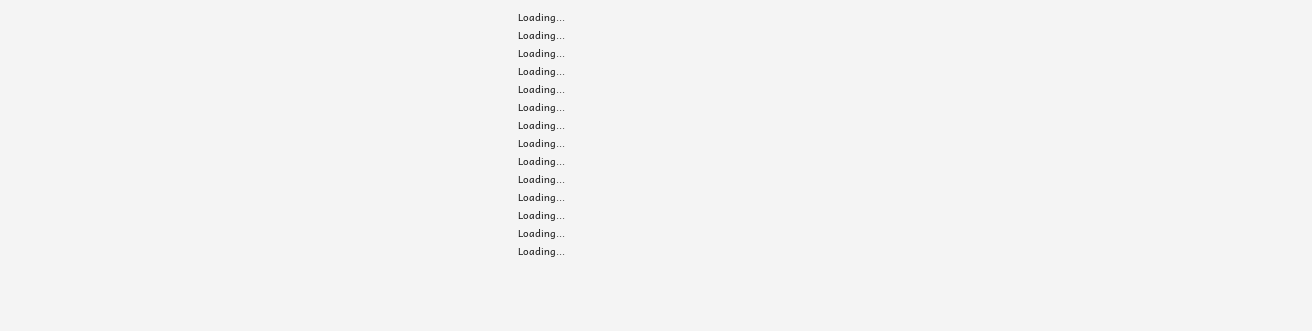Loading...
Loading...
Loading...
Loading...
Loading...
Loading...
Loading...
Loading...
Loading...
Loading...
Loading...
Loading...
Loading...
Loading...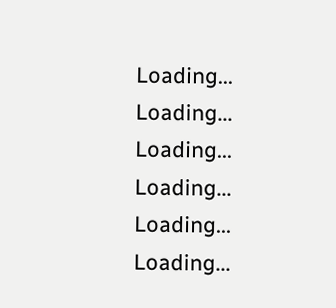Loading...
Loading...
Loading...
Loading...
Loading...
Loading...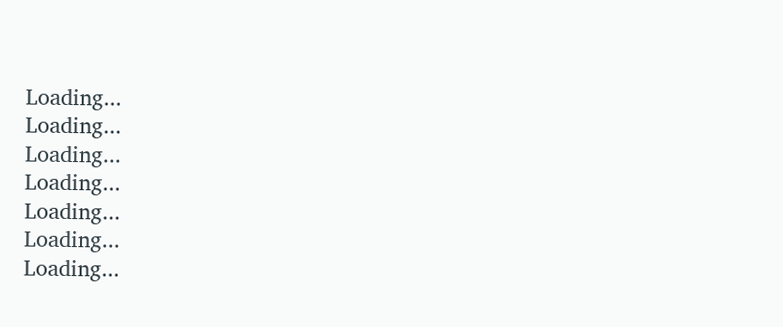Loading...
Loading...
Loading...
Loading...
Loading...
Loading...
Loading...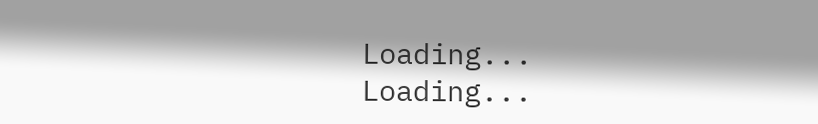Loading...
Loading...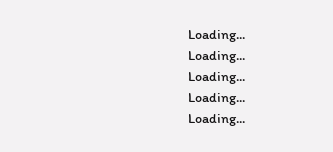Loading...
Loading...
Loading...
Loading...
Loading...